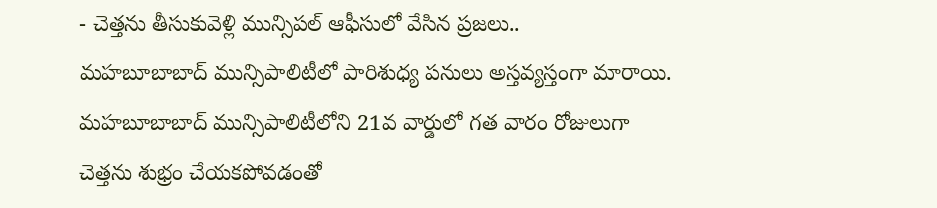- చెత్తను తీసుకువెళ్లి మున్సిపల్ ఆఫీసులో వేసిన ప్రజలు..
మహబూబాబాద్ మున్సిపాలిటీలో పారిశుధ్య పనులు అస్తవ్యస్తంగా మారాయి. మహబూబాబాద్ మున్సిపాలిటీలోని 21వ వార్డులో గత వారం రోజులుగా చెత్తను శుభ్రం చేయకపోవడంతో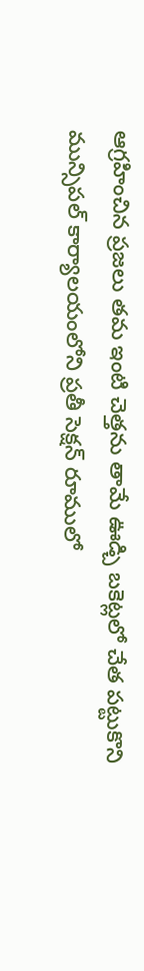ఆగ్రహించిన ప్రజలు తమ ఇంటి చెత్తను తామే ఊడ్చి బకెట్లలో చేత పట్టుకొని మున్సిపల్ కార్యాలయంలోని ప్రతీ సెక్షన్ రూములో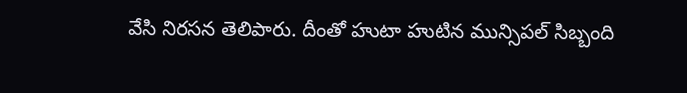వేసి నిరసన తెలిపారు. దీంతో హుటా హుటిన మున్సిపల్ సిబ్బంది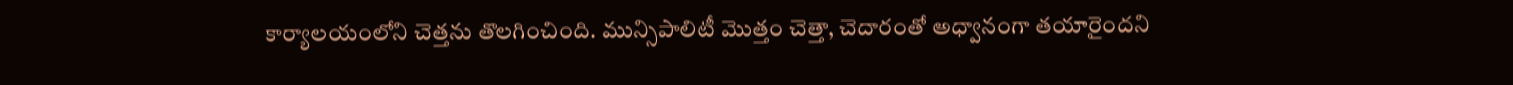కార్యాలయంలోని చెత్తను తొలగించింది. మున్సిపాలిటీ మొత్తం చెత్తా, చెదారంతో అధ్వానంగా తయారైందని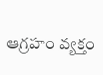ఆగ్రహం వ్యక్తం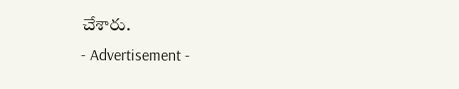చేశారు.
- Advertisement -